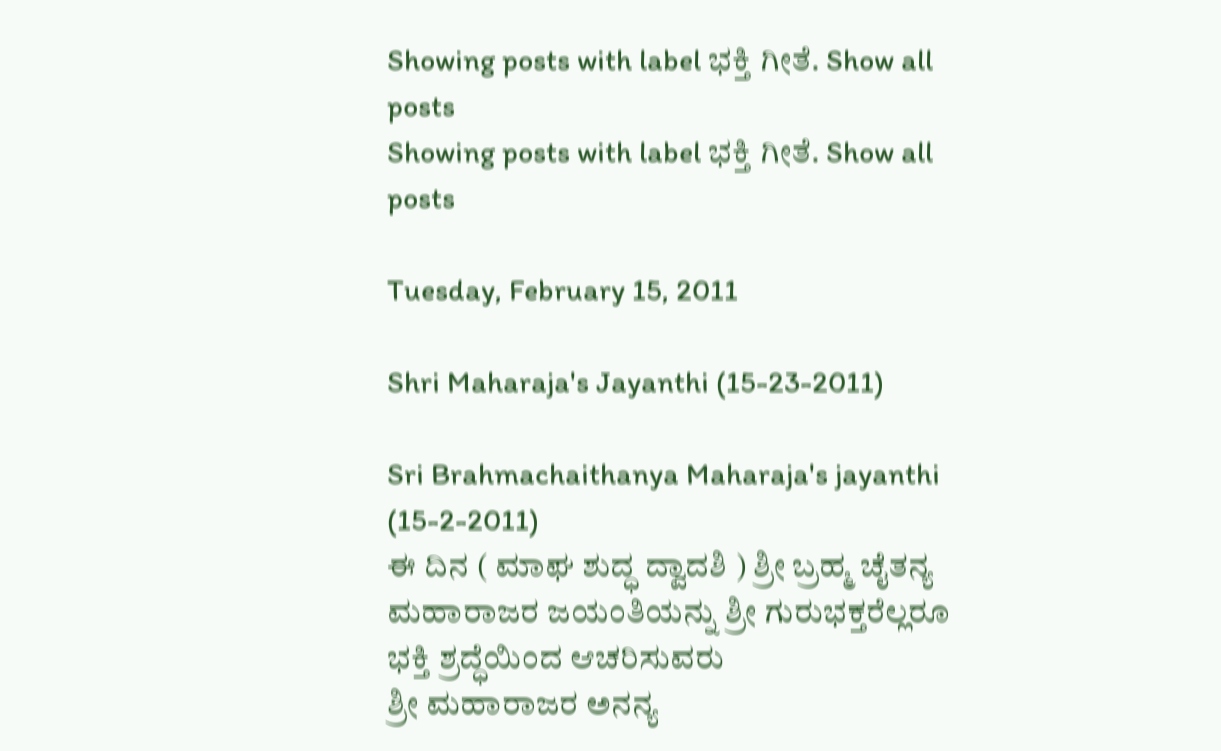Showing posts with label ಭಕ್ತಿ ಗೀತೆ. Show all posts
Showing posts with label ಭಕ್ತಿ ಗೀತೆ. Show all posts

Tuesday, February 15, 2011

Shri Maharaja's Jayanthi (15-23-2011)

Sri Brahmachaithanya Maharaja's jayanthi (15-2-2011)
ಈ ದಿನ ( ಮಾಘ ಶುದ್ಧ ದ್ವಾದಶಿ ) ಶ್ರೀ ಬ್ರಹ್ಮ ಚೈತನ್ಯ ಮಹಾರಾಜರ ಜಯಂತಿಯನ್ನು ಶ್ರೀ ಗುರುಭಕ್ತರೆಲ್ಲರೂ ಭಕ್ತಿ ಶ್ರದ್ಧೆಯಿಂದ ಆಚರಿಸುವರು
ಶ್ರೀ ಮಹಾರಾಜರ ಅನನ್ಯ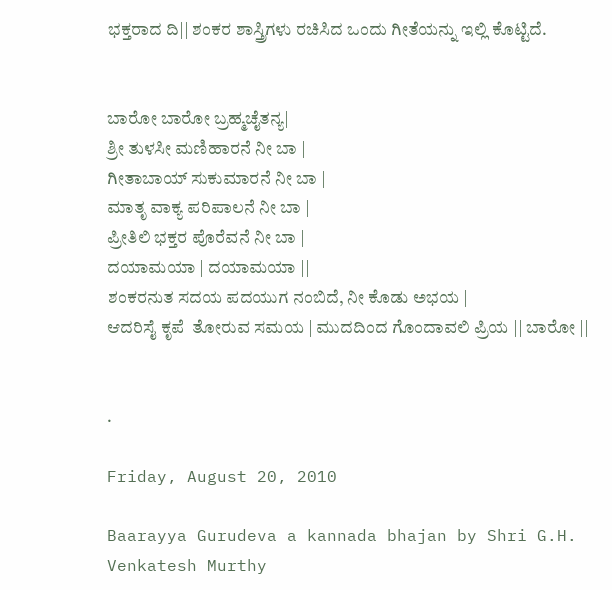ಭಕ್ತರಾದ ದಿ|| ಶಂಕರ ಶಾಸ್ತ್ರಿಗಳು ರಚಿಸಿದ ಒಂದು ಗೀತೆಯನ್ನು ಇಲ್ಲಿ ಕೊಟ್ಟಿದೆ.


ಬಾರೋ ಬಾರೋ ಬ್ರಹ್ಮಚೈತನ್ಯ|
ಶ್ರೀ ತುಳಸೀ ಮಣಿಹಾರನೆ ನೀ ಬಾ |
ಗೀತಾಬಾಯ್ ಸುಕುಮಾರನೆ ನೀ ಬಾ |
ಮಾತೃ ವಾಕ್ಯ ಪರಿಪಾಲನೆ ನೀ ಬಾ |
ಪ್ರೀತಿಲಿ ಭಕ್ತರ ಪೊರೆವನೆ ನೀ ಬಾ |
ದಯಾಮಯಾ | ದಯಾಮಯಾ ||
ಶಂಕರನುತ ಸದಯ ಪದಯುಗ ನಂಬಿದೆ, ನೀ ಕೊಡು ಅಭಯ |
ಆದರಿಸೈ ಕೃಪೆ  ತೋರುವ ಸಮಯ | ಮುದದಿಂದ ಗೊಂದಾವಲಿ ಪ್ರಿಯ || ಬಾರೋ ||


.

Friday, August 20, 2010

Baarayya Gurudeva a kannada bhajan by Shri G.H. Venkatesh Murthy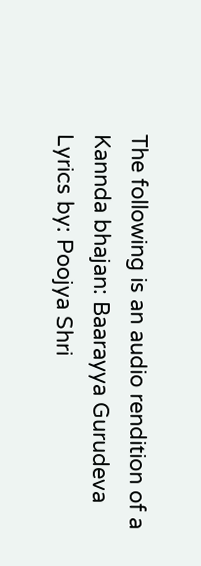The following is an audio rendition of a Kannda bhajan: Baarayya Gurudeva
Lyrics by: Poojya Shri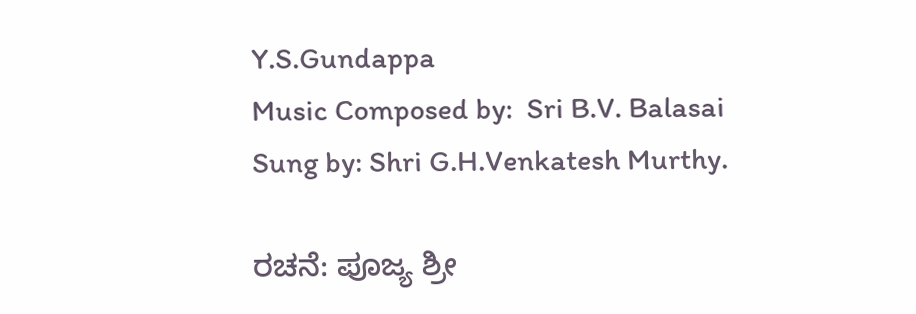Y.S.Gundappa
Music Composed by:  Sri B.V. Balasai
Sung by: Shri G.H.Venkatesh Murthy.

ರಚನೆ: ಪೂಜ್ಯ ಶ್ರೀ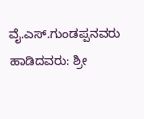ವೈ.ಎಸ್.ಗುಂಡಪ್ಪನವರು
ಹಾಡಿದವರು: ಶ್ರೀ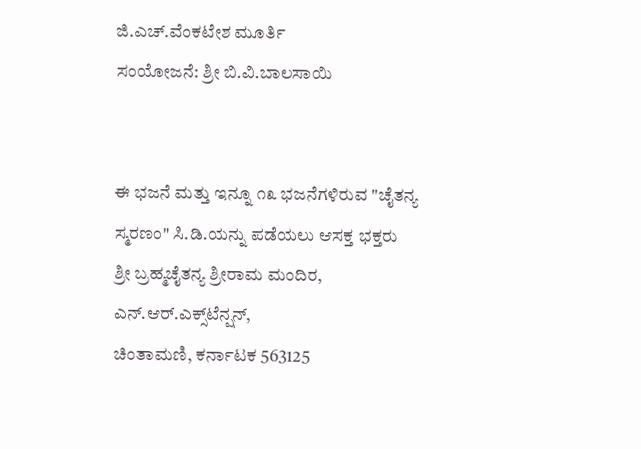ಜಿ.ಎಚ್.ವೆಂಕಟೇಶ ಮೂರ್ತಿ
ಸಂಯೋಜನೆ: ಶ್ರೀ ಬಿ.ವಿ.ಬಾಲಸಾಯಿ


ಈ ಭಜನೆ ಮತ್ತು ಇನ್ನೂ ೧೩ ಭಜನೆಗಳಿರುವ "ಚೈತನ್ಯ ಸ್ಮರಣಂ" ಸಿ.ಡಿ.ಯನ್ನು ಪಡೆಯಲು ಆಸಕ್ತ ಭಕ್ತರು
ಶ್ರೀ ಬ್ರಹ್ಮಚೈತನ್ಯ ಶ್ರೀರಾಮ ಮಂದಿರ, ಎನ್.ಆರ್.ಎಕ್ಸ್‌ಟೆನ್ಷನ್,
ಚಿಂತಾಮಣಿ, ಕರ್ನಾಟಕ 563125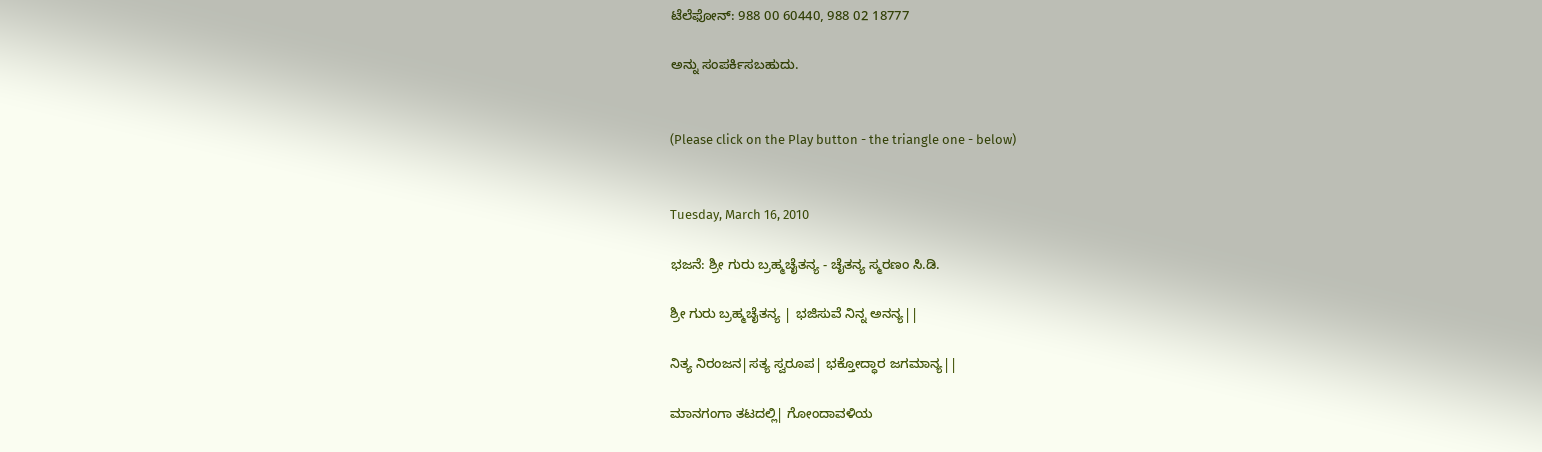ಟೆಲೆಫೋನ್: 988 00 60440, 988 02 18777

ಅನ್ನು ಸಂಪರ್ಕಿಸಬಹುದು.


(Please click on the Play button - the triangle one - below)


Tuesday, March 16, 2010

ಭಜನೆ: ಶ್ರೀ ಗುರು ಬ್ರಹ್ಮಚೈತನ್ಯ - ಚೈತನ್ಯ ಸ್ಮರಣಂ ಸಿ.ಡಿ.

ಶ್ರೀ ಗುರು ಬ್ರಹ್ಮಚೈತನ್ಯ | ಭಜಿಸುವೆ ನಿನ್ನ ಅನನ್ಯ||

ನಿತ್ಯ ನಿರಂಜನ|ಸತ್ಯ ಸ್ವರೂಪ| ಭಕ್ತೋದ್ಧಾರ ಜಗಮಾನ್ಯ||

ಮಾನಗಂಗಾ ತಟದಲ್ಲಿ| ಗೋಂದಾವಳಿಯ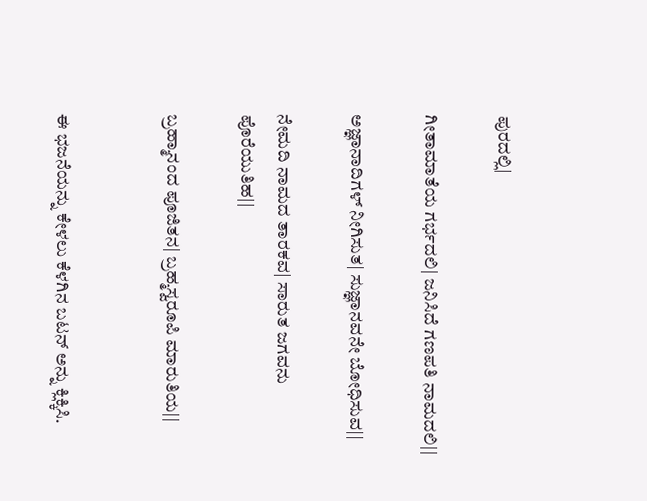ಪುರದಲ್ಲಿ|

ಗೀತಾಮಾತೆಯ ಗರ್ಭದಲಿ| ಜನಿಸಿದೆ ಗಣಪತಿ ನಾಮದಲಿ||

ಅಜ್ಞಾನಾದಿಗಳ್ ನೀಗಿಸುತ| ಸುಜ್ಞಾನವನೇ ಬೋಧಿಸುವ||

ನೇಮದಿ ನಾಮದ ತಾರಕವ| ಸಾರುತ ಜಗವನು ಪೊರೆಯುತಿಹ||

ಬ್ರಹ್ಮಾನಂದ ಪೂಜಿತನ| ಬ್ರಹ್ಮಸ್ವರೂಪಿ ಮಾರುತಿಯ||


ಈ ಭಜನೆಯನ್ನು ಕೇಳಲು ಕೆಳಗಿನ ಬಟನ್ ಅನ್ನು ಕ್ಲಿಕ್ಕಿಸಿ.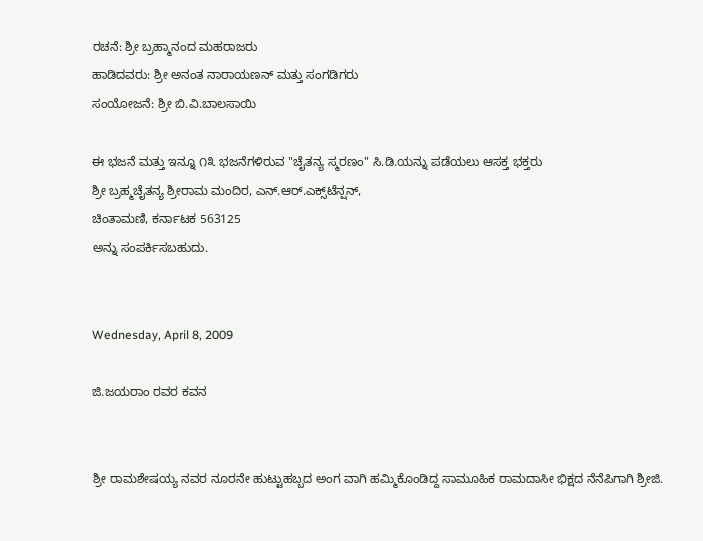ರಚನೆ: ಶ್ರೀ ಬ್ರಹ್ಮಾನಂದ ಮಹರಾಜರು
ಹಾಡಿದವರು: ಶ್ರೀ ಅನಂತ ನಾರಾಯಣನ್ ಮತ್ತು ಸಂಗಡಿಗರು
ಸಂಯೋಜನೆ: ಶ್ರೀ ಬಿ.ವಿ.ಬಾಲಸಾಯಿ

ಈ ಭಜನೆ ಮತ್ತು ಇನ್ನೂ ೧೩ ಭಜನೆಗಳಿರುವ "ಚೈತನ್ಯ ಸ್ಮರಣಂ" ಸಿ.ಡಿ.ಯನ್ನು ಪಡೆಯಲು ಆಸಕ್ತ ಭಕ್ತರು
ಶ್ರೀ ಬ್ರಹ್ಮಚೈತನ್ಯ ಶ್ರೀರಾಮ ಮಂದಿರ, ಎನ್.ಆರ್.ಎಕ್ಸ್‌ಟೆನ್ಷನ್,
ಚಿಂತಾಮಣಿ, ಕರ್ನಾಟಕ 563125
ಅನ್ನು ಸಂಪರ್ಕಿಸಬಹುದು.


Wednesday, April 8, 2009

ಜಿ.ಜಯರಾಂ ರವರ ಕವನ


ಶ್ರೀ ರಾಮಶೇಷಯ್ಯ ನವರ ನೂರನೇ ಹುಟ್ಟುಹಬ್ಬದ ಅಂಗ ವಾಗಿ ಹಮ್ಮಿಕೊಂಡಿದ್ದ ಸಾಮೂಹಿಕ ರಾಮದಾಸೀ ಭಿಕ್ಷದ ನೆನೆಪಿಗಾಗಿ ಶ್ರೀಜಿ.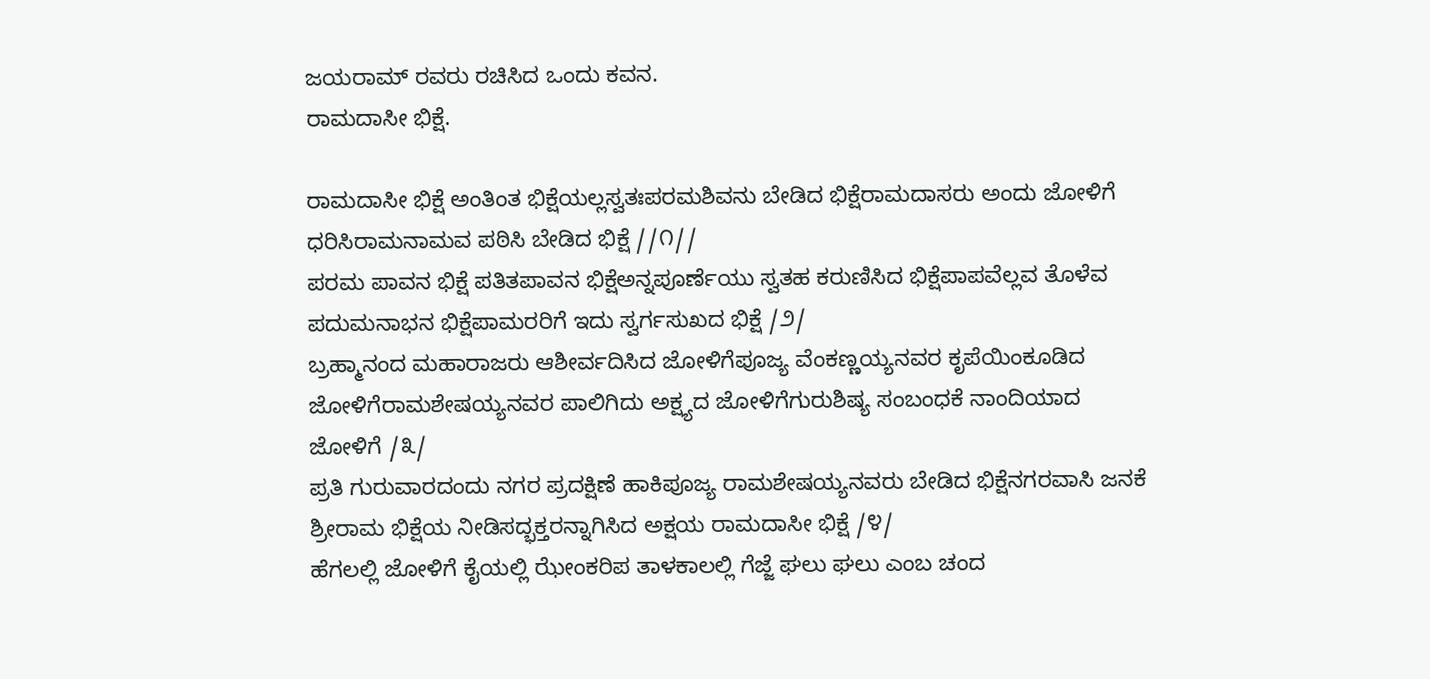ಜಯರಾಮ್ ರವರು ರಚಿಸಿದ ಒಂದು ಕವನ.
ರಾಮದಾಸೀ ಭಿಕ್ಷೆ.

ರಾಮದಾಸೀ ಭಿಕ್ಷೆ ಅಂತಿಂತ ಭಿಕ್ಷೆಯಲ್ಲಸ್ವತಃಪರಮಶಿವನು ಬೇಡಿದ ಭಿಕ್ಷೆರಾಮದಾಸರು ಅಂದು ಜೋಳಿಗೆ ಧರಿಸಿರಾಮನಾಮವ ಪಠಿಸಿ ಬೇಡಿದ ಭಿಕ್ಷೆ //೧//
ಪರಮ ಪಾವನ ಭಿಕ್ಷೆ ಪತಿತಪಾವನ ಭಿಕ್ಷೆಅನ್ನಪೂರ್ಣೆಯು ಸ್ವತಹ ಕರುಣಿಸಿದ ಭಿಕ್ಷೆಪಾಪವೆಲ್ಲವ ತೊಳೆವ ಪದುಮನಾಭನ ಭಿಕ್ಷೆಪಾಮರರಿಗೆ ಇದು ಸ್ವರ್ಗಸುಖದ ಭಿಕ್ಷೆ /೨/
ಬ್ರಹ್ಮಾನಂದ ಮಹಾರಾಜರು ಆಶೀರ್ವದಿಸಿದ ಜೋಳಿಗೆಪೂಜ್ಯ ವೆಂಕಣ್ಣಯ್ಯನವರ ಕೃಪೆಯಿಂಕೂಡಿದ ಜೋಳಿಗೆರಾಮಶೇಷಯ್ಯನವರ ಪಾಲಿಗಿದು ಅಕ್ಷ್ಯದ ಜೋಳಿಗೆಗುರುಶಿಷ್ಯ ಸಂಬಂಧಕೆ ನಾಂದಿಯಾದ ಜೋಳಿಗೆ /೩/
ಪ್ರತಿ ಗುರುವಾರದಂದು ನಗರ ಪ್ರದಕ್ಷಿಣೆ ಹಾಕಿಪೂಜ್ಯ ರಾಮಶೇಷಯ್ಯನವರು ಬೇಡಿದ ಭಿಕ್ಷೆನಗರವಾಸಿ ಜನಕೆ ಶ್ರೀರಾಮ ಭಿಕ್ಷೆಯ ನೀಡಿಸದ್ಭಕ್ತರನ್ನಾಗಿಸಿದ ಅಕ್ಷಯ ರಾಮದಾಸೀ ಭಿಕ್ಷೆ /೪/
ಹೆಗಲಲ್ಲಿ ಜೋಳಿಗೆ ಕೈಯಲ್ಲಿ ಝೇಂಕರಿಪ ತಾಳಕಾಲಲ್ಲಿ ಗೆಜ್ಜೆ ಘಲು ಘಲು ಎಂಬ ಚಂದ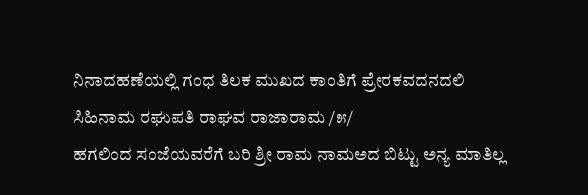ನಿನಾದಹಣೆಯಲ್ಲಿ ಗಂಧ ತಿಲಕ ಮುಖದ ಕಾಂತಿಗೆ ಪ್ರೇರಕವದನದಲಿ ಸಿಹಿನಾಮ ರಘುಪತಿ ರಾಘವ ರಾಜಾರಾಮ /೫/
ಹಗಲಿಂದ ಸಂಜೆಯವರೆಗೆ ಬರಿ ಶ್ರೀ ರಾಮ ನಾಮಅದ ಬಿಟ್ಟು ಅನ್ಯ ಮಾತಿಲ್ಲ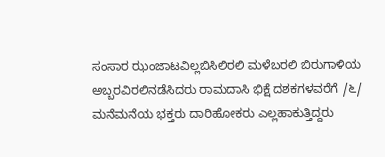ಸಂಸಾರ ಝಂಜಾಟವಿಲ್ಲಬಿಸಿಲಿರಲಿ ಮಳೆಬರಲಿ ಬಿರುಗಾಳಿಯ ಅಬ್ಬರವಿರಲಿನಡೆಸಿದರು ರಾಮದಾಸಿ ಭಿಕ್ಷೆ ದಶಕಗಳವರೆಗೆ /೬/
ಮನೆಮನೆಯ ಭಕ್ತರು ದಾರಿಹೋಕರು ಎಲ್ಲಹಾಕುತ್ತಿದ್ದರು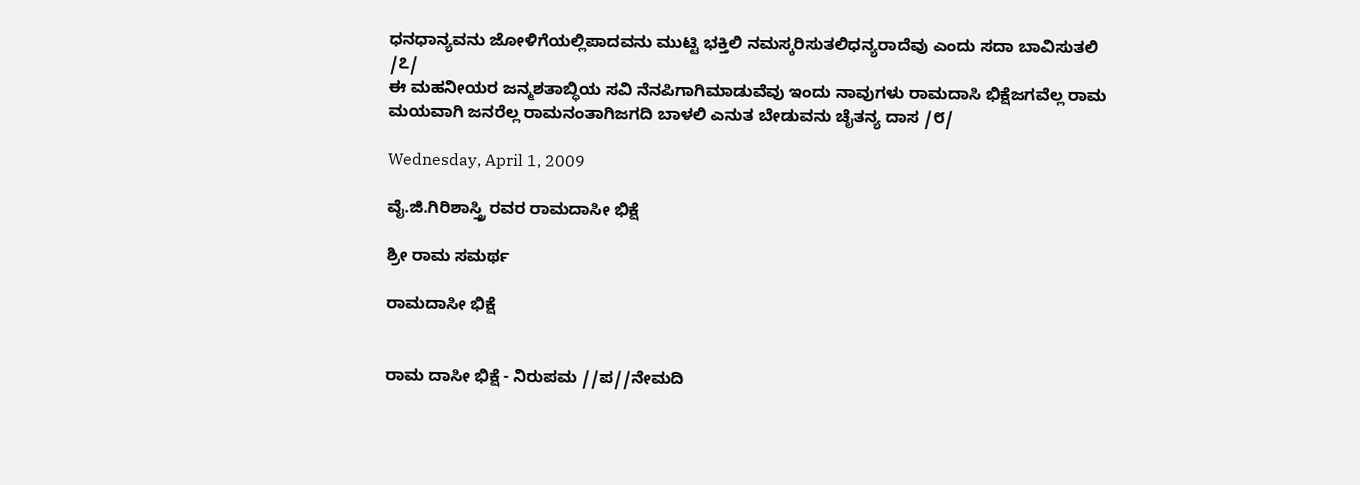ಧನಧಾನ್ಯವನು ಜೋಳಿಗೆಯಲ್ಲಿಪಾದವನು ಮುಟ್ಟಿ ಭಕ್ತಿಲಿ ನಮಸ್ಕರಿಸುತಲಿಧನ್ಯರಾದೆವು ಎಂದು ಸದಾ ಬಾವಿಸುತಲಿ /೭/
ಈ ಮಹನೀಯರ ಜನ್ಮಶತಾಬ್ಧಿಯ ಸವಿ ನೆನಪಿಗಾಗಿಮಾಡುವೆವು ಇಂದು ನಾವುಗಳು ರಾಮದಾಸಿ ಭಿಕ್ಷೆಜಗವೆಲ್ಲ ರಾಮ ಮಯವಾಗಿ ಜನರೆಲ್ಲ ರಾಮನಂತಾಗಿಜಗದಿ ಬಾಳಲಿ ಎನುತ ಬೇಡುವನು ಚೈತನ್ಯ ದಾಸ /೮/

Wednesday, April 1, 2009

ವೈ.ಜಿ.ಗಿರಿಶಾಸ್ತ್ರಿ ರವರ ರಾಮದಾಸೀ ಭಿಕ್ಷೆ

ಶ್ರೀ ರಾಮ ಸಮರ್ಥ

ರಾಮದಾಸೀ ಭಿಕ್ಷೆ


ರಾಮ ದಾಸೀ ಭಿಕ್ಷೆ - ನಿರುಪಮ //ಪ//ನೇಮದಿ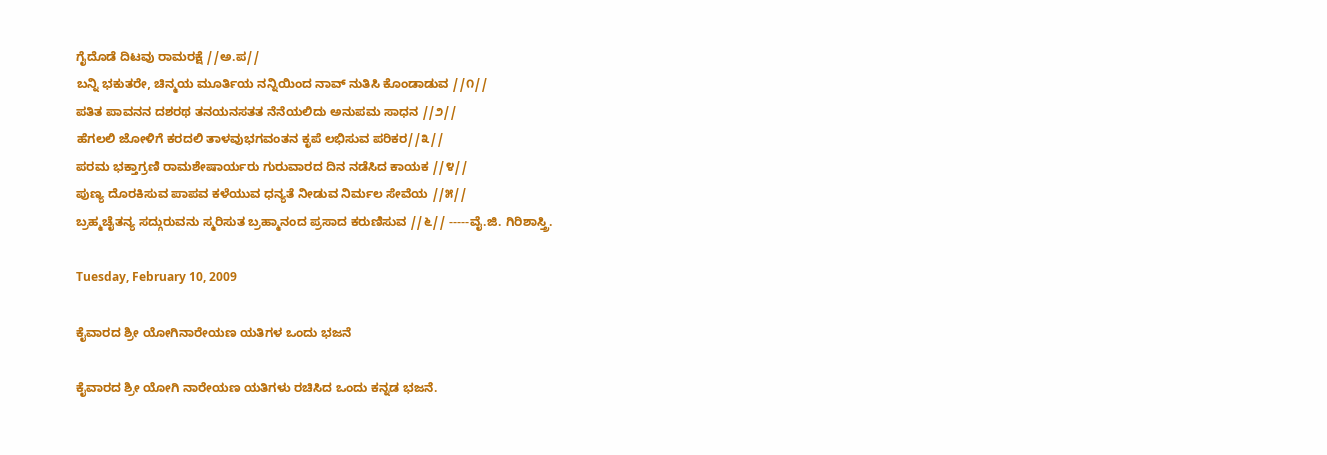ಗೈದೊಡೆ ದಿಟವು ರಾಮರಕ್ಷೆ //ಅ.ಪ//
ಬನ್ನಿ ಭಕುತರೇ, ಚಿನ್ಮಯ ಮೂರ್ತಿಯ ನನ್ನಿಯಿಂದ ನಾವ್ ನುತಿಸಿ ಕೊಂಡಾಡುವ //೧//
ಪತಿತ ಪಾವನನ ದಶರಥ ತನಯನಸತತ ನೆನೆಯಲಿದು ಅನುಪಮ ಸಾಧನ //೨//
ಹೆಗಲಲಿ ಜೋಳಿಗೆ ಕರದಲಿ ತಾಳವುಭಗವಂತನ ಕೃಪೆ ಲಭಿಸುವ ಪರಿಕರ//೩//
ಪರಮ ಭಕ್ತಾಗ್ರಣಿ ರಾಮಶೇಷಾರ್ಯರು ಗುರುವಾರದ ದಿನ ನಡೆಸಿದ ಕಾಯಕ //೪//
ಪುಣ್ಯ ದೊರಕಿಸುವ ಪಾಪವ ಕಳೆಯುವ ಧನ್ಯತೆ ನೀಡುವ ನಿರ್ಮಲ ಸೇವೆಯ //೫//
ಬ್ರಹ್ಮಚೈತನ್ಯ ಸದ್ಗುರುವನು ಸ್ಮರಿಸುತ ಬ್ರಹ್ಮಾನಂದ ಪ್ರಸಾದ ಕರುಣಿಸುವ //೬// -----ವೈ.ಜಿ. ಗಿರಿಶಾಸ್ತ್ರಿ.

Tuesday, February 10, 2009

ಕೈವಾರದ ಶ್ರೀ ಯೋಗಿನಾರೇಯಣ ಯತಿಗಳ ಒಂದು ಭಜನೆ

ಕೈವಾರದ ಶ್ರೀ ಯೋಗಿ ನಾರೇಯಣ ಯತಿಗಳು ರಚಿಸಿದ ಒಂದು ಕನ್ನಡ ಭಜನೆ.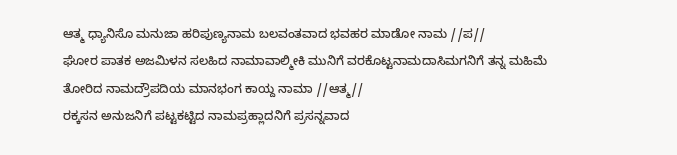ಆತ್ಮ ಧ್ಯಾನಿಸೊ ಮನುಜಾ ಹರಿಪುಣ್ಯನಾಮ ಬಲವಂತವಾದ ಭವಹರ ಮಾಡೋ ನಾಮ //ಪ//
ಘೋರ ಪಾತಕ ಅಜಮಿಳನ ಸಲಹಿದ ನಾಮಾವಾಲ್ಮೀಕಿ ಮುನಿಗೆ ವರಕೊಟ್ಟನಾಮದಾಸಿಮಗನಿಗೆ ತನ್ನ ಮಹಿಮೆ ತೋರಿದ ನಾಮದ್ರೌಪದಿಯ ಮಾನಭಂಗ ಕಾಯ್ದ ನಾಮಾ //ಆತ್ಮ//
ರಕ್ಕಸನ ಅನುಜನಿಗೆ ಪಟ್ಟಕಟ್ಟಿದ ನಾಮಪ್ರಹ್ಲಾದನಿಗೆ ಪ್ರಸನ್ನವಾದ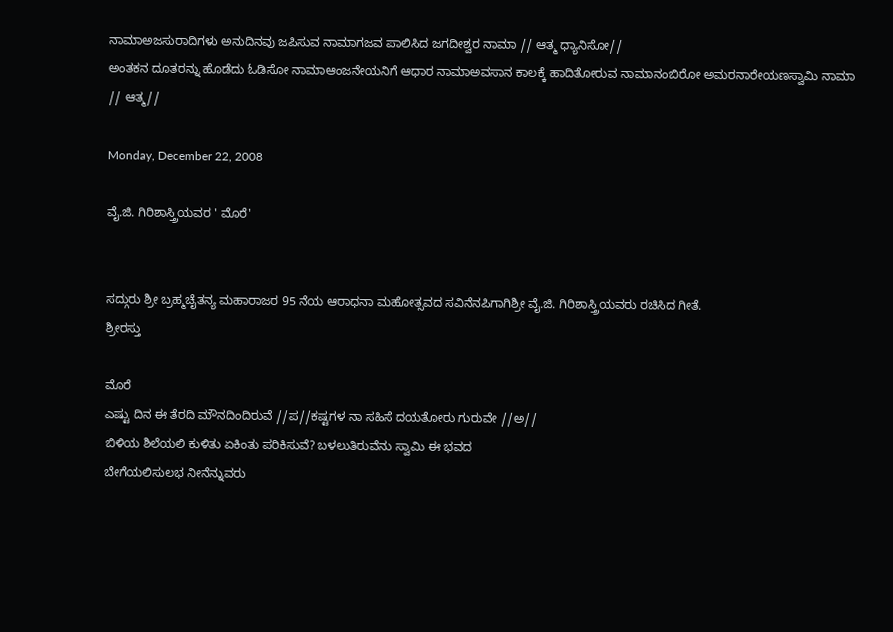ನಾಮಾಅಜಸುರಾದಿಗಳು ಅನುದಿನವು ಜಪಿಸುವ ನಾಮಾಗಜವ ಪಾಲಿಸಿದ ಜಗದೀಶ್ವರ ನಾಮಾ // ಆತ್ಮ ಧ್ಯಾನಿಸೋ//
ಅಂತಕನ ದೂತರನ್ನು ಹೊಡೆದು ಓಡಿಸೋ ನಾಮಾಆಂಜನೇಯನಿಗೆ ಆಧಾರ ನಾಮಾಅವಸಾನ ಕಾಲಕ್ಕೆ ಹಾದಿತೋರುವ ನಾಮಾನಂಬಿರೋ ಅಮರನಾರೇಯಣಸ್ವಾಮಿ ನಾಮಾ // ಆತ್ಮ//

Monday, December 22, 2008

ವೈ.ಜಿ. ಗಿರಿಶಾಸ್ತ್ರಿಯವರ ' ಮೊರೆ'


ಸದ್ಗುರು ಶ್ರೀ ಬ್ರಹ್ಮಚೈತನ್ಯ ಮಹಾರಾಜರ 95 ನೆಯ ಆರಾಧನಾ ಮಹೋತ್ಸವದ ಸವಿನೆನಪಿಗಾಗಿಶ್ರೀ ವೈ.ಜಿ. ಗಿರಿಶಾಸ್ತ್ರಿಯವರು ರಚಿಸಿದ ಗೀತೆ.
ಶ್ರೀರಸ್ತು

ಮೊರೆ
ಎಷ್ಟು ದಿನ ಈ ತೆರದಿ ಮೌನದಿಂದಿರುವೆ //ಪ//ಕಷ್ಟಗಳ ನಾ ಸಹಿಸೆ ದಯತೋರು ಗುರುವೇ //ಅ//
ಬಿಳಿಯ ಶಿಲೆಯಲಿ ಕುಳಿತು ಏಕಿಂತು ಪರಿಕಿಸುವೆ? ಬಳಲುತಿರುವೆನು ಸ್ವಾಮಿ ಈ ಭವದ
ಬೇಗೆಯಲಿಸುಲಭ ನೀನೆನ್ನುವರು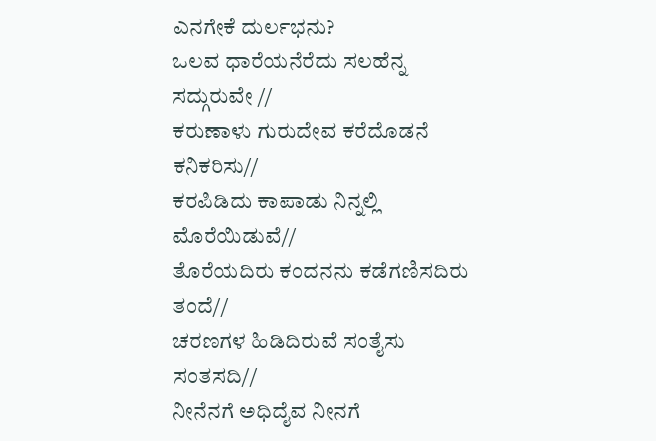ಎನಗೇಕೆ ದುರ್ಲಭನು?
ಒಲವ ಧಾರೆಯನೆರೆದು ಸಲಹೆನ್ನ ಸದ್ಗುರುವೇ //
ಕರುಣಾಳು ಗುರುದೇವ ಕರೆದೊಡನೆ ಕನಿಕರಿಸು//
ಕರಪಿಡಿದು ಕಾಪಾಡು ನಿನ್ನಲ್ಲಿ ಮೊರೆಯಿಡುವೆ//
ತೊರೆಯದಿರು ಕಂದನನು ಕಡೆಗಣಿಸದಿರು ತಂದೆ//
ಚರಣಗಳ ಹಿಡಿದಿರುವೆ ಸಂತೈಸು ಸಂತಸದಿ//
ನೀನೆನಗೆ ಅಧಿದೈವ ನೀನಗೆ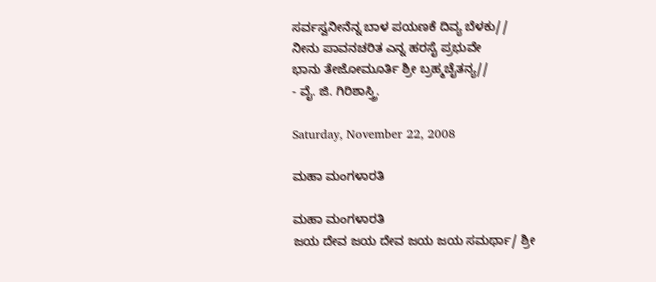ಸರ್ವಸ್ವನೀನೆನ್ನ ಬಾಳ ಪಯಣಕೆ ದಿವ್ಯ ಬೆಳಕು//
ನೀನು ಪಾವನಚರಿತ ಎನ್ನ ಹರಸೈ ಪ್ರಭುವೇ
ಭಾನು ತೇಜೋಮೂರ್ತಿ ಶ್ರೀ ಬ್ರಹ್ಮಚೈತನ್ಯ//
- ವೈ. ಜಿ. ಗಿರಿಶಾಸ್ತ್ರಿ.

Saturday, November 22, 2008

ಮಹಾ ಮಂಗಳಾರತಿ

ಮಹಾ ಮಂಗಳಾರತಿ
ಜಯ ದೇವ ಜಯ ದೇವ ಜಯ ಜಯ ಸಮರ್ಥಾ/ ಶ್ರೀ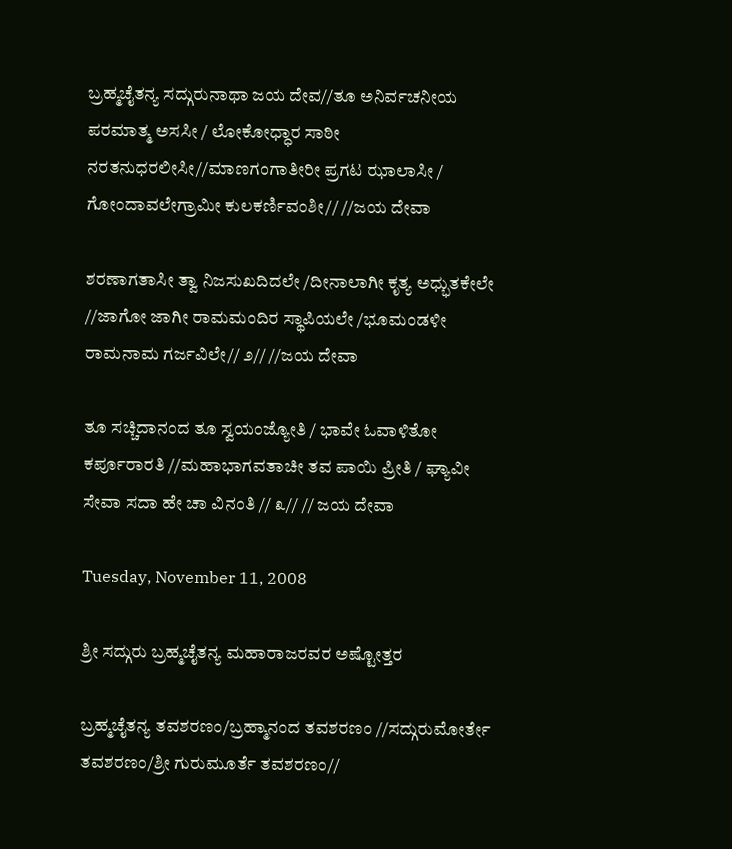ಬ್ರಹ್ಮಚೈತನ್ಯ ಸದ್ಗುರುನಾಥಾ ಜಯ ದೇವ//ತೂ ಅನಿರ್ವಚನೀಯ ಪರಮಾತ್ಮ ಅಸಸೀ / ಲೋಕೋಧ್ಧಾರ ಸಾಠೀ ನರತನುಧರಲೀಸೀ//ಮಾಣಗಂಗಾತೀರೀ ಪ್ರಗಟ ಝಾಲಾಸೀ / ಗೋಂದಾವಲೇಗ್ರಾಮೀ ಕುಲಕರ್ಣಿವಂಶೀ// //ಜಯ ದೇವಾ

ಶರಣಾಗತಾಸೀ ತ್ವಾ ನಿಜಸುಖದಿದಲೇ /ದೀನಾಲಾಗೀ ಕೃತ್ಯ ಅಧ್ಭುತಕೇಲೇ //ಜಾಗೋ ಜಾಗೀ ರಾಮಮಂದಿರ ಸ್ಥಾಪಿಯಲೇ /ಭೂಮಂಡಳೀ ರಾಮನಾಮ ಗರ್ಜವಿಲೇ// ೨// //ಜಯ ದೇವಾ

ತೂ ಸಚ್ಚಿದಾನಂದ ತೂ ಸ್ವಯಂಜ್ಯೋತಿ / ಭಾವೇ ಓವಾಳಿತೋ ಕರ್ಪೂರಾರತಿ //ಮಹಾಭಾಗವತಾಚೀ ತವ ಪಾಯಿ ಪ್ರೀತಿ / ಘ್ಯಾವೀ ಸೇವಾ ಸದಾ ಹೇ ಚಾ ವಿನಂತಿ // ೩// // ಜಯ ದೇವಾ

Tuesday, November 11, 2008

ಶ್ರೀ ಸದ್ಗುರು ಬ್ರಹ್ಮಚೈತನ್ಯ ಮಹಾರಾಜರವರ ಅಷ್ಟೋತ್ತರ

ಬ್ರಹ್ಮಚೈತನ್ಯ ತವಶರಣಂ/ಬ್ರಹ್ಮಾನಂದ ತವಶರಣಂ //ಸದ್ಗುರುಮೋರ್ತೇ ತವಶರಣಂ/ಶ್ರೀ ಗುರುಮೂರ್ತೆ ತವಶರಣಂ//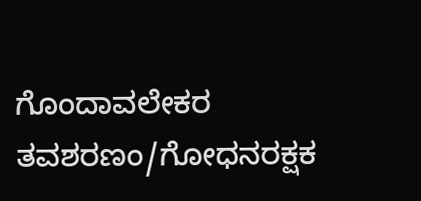ಗೊಂದಾವಲೇಕರ ತವಶರಣಂ/ಗೋಧನರಕ್ಷಕ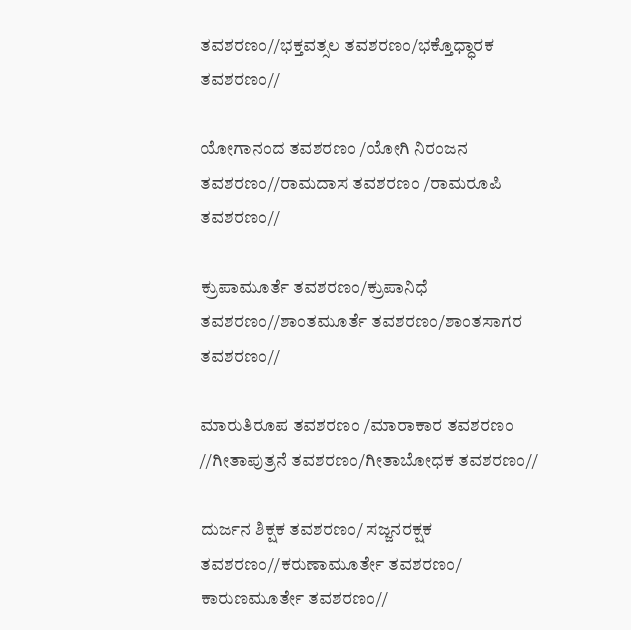ತವಶರಣಂ//ಭಕ್ತವತ್ಸಲ ತವಶರಣಂ/ಭಕ್ತೊಧ್ಧಾರಕ ತವಶರಣಂ//

ಯೋಗಾನಂದ ತವಶರಣಂ /ಯೋಗಿ ನಿರಂಜನ ತವಶರಣಂ//ರಾಮದಾಸ ತವಶರಣಂ /ರಾಮರೂಪಿ ತವಶರಣಂ//

ಕ್ರುಪಾಮೂರ್ತೆ ತವಶರಣಂ/ಕ್ರುಪಾನಿಧೆ ತವಶರಣಂ//ಶಾಂತಮೂರ್ತೆ ತವಶರಣಂ/ಶಾಂತಸಾಗರ ತವಶರಣಂ//

ಮಾರುತಿರೂಪ ತವಶರಣಂ /ಮಾರಾಕಾರ ತವಶರಣಂ //ಗೀತಾಪುತ್ರನೆ ತವಶರಣಂ/ಗೀತಾಬೋಧಕ ತವಶರಣಂ//

ದುರ್ಜನ ಶಿಕ್ಷಕ ತವಶರಣಂ/ ಸಜ್ಜನರಕ್ಷಕ ತವಶರಣಂ//ಕರುಣಾಮೂರ್ತೇ ತವಶರಣಂ/ ಕಾರುಣಮೂರ್ತೇ ತವಶರಣಂ//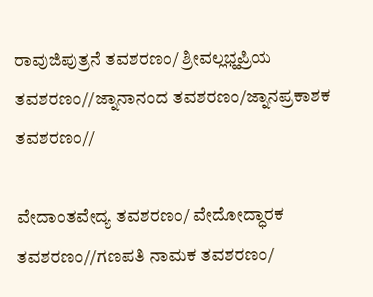ರಾವುಜಿಪುತ್ರನೆ ತವಶರಣಂ/ ಶ್ರೀವಲ್ಲಭ್ಹಪ್ರಿಯ ತವಶರಣಂ//ಜ್ನಾನಾನಂದ ತವಶರಣಂ/ಜ್ನಾನಪ್ರಕಾಶಕ ತವಶರಣಂ//

ವೇದಾಂತವೇದ್ಯ ತವಶರಣಂ/ ವೇದೋದ್ಧಾರಕ ತವಶರಣಂ//ಗಣಪತಿ ನಾಮಕ ತವಶರಣಂ/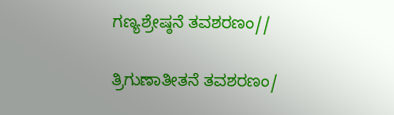ಗಣ್ಯಶ್ರೇಷ್ಠನೆ ತವಶರಣಂ//

ತ್ರಿಗುಣಾತೀತನೆ ತವಶರಣಂ/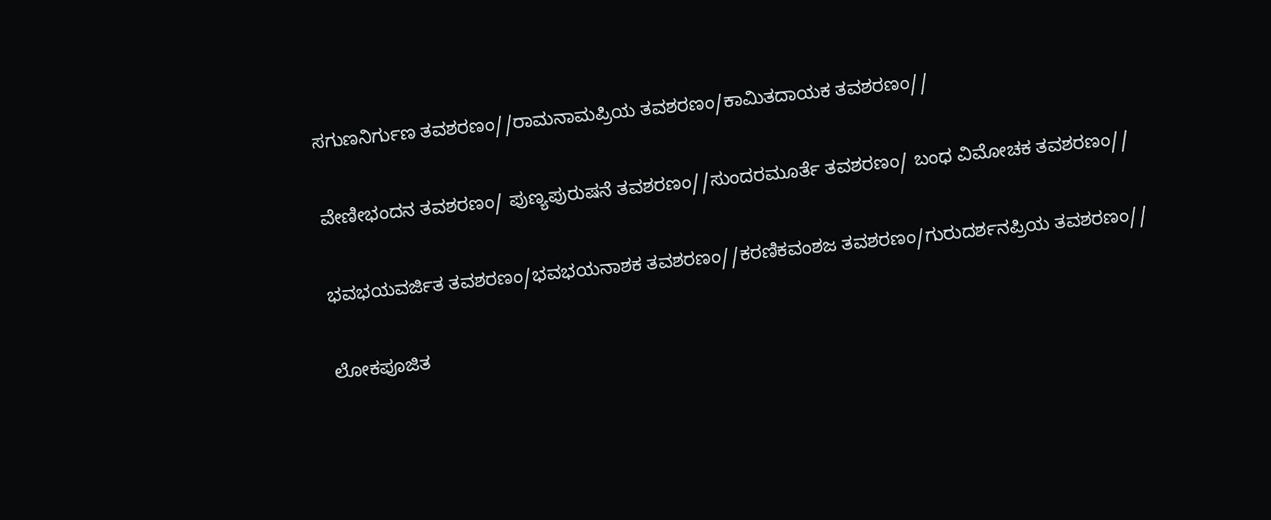ಸಗುಣನಿರ್ಗುಣ ತವಶರಣಂ//ರಾಮನಾಮಪ್ರಿಯ ತವಶರಣಂ/ಕಾಮಿತದಾಯಕ ತವಶರಣಂ//

ವೇಣೀಭಂದನ ತವಶರಣಂ/ ಪುಣ್ಯಪುರುಷನೆ ತವಶರಣಂ//ಸುಂದರಮೂರ್ತೆ ತವಶರಣಂ/ ಬಂಧ ವಿಮೋಚಕ ತವಶರಣಂ//

ಭವಭಯವರ್ಜಿತ ತವಶರಣಂ/ಭವಭಯನಾಶಕ ತವಶರಣಂ//ಕರಣಿಕವಂಶಜ ತವಶರಣಂ/ಗುರುದರ್ಶನಪ್ರಿಯ ತವಶರಣಂ//

ಲೋಕಪೂಜಿತ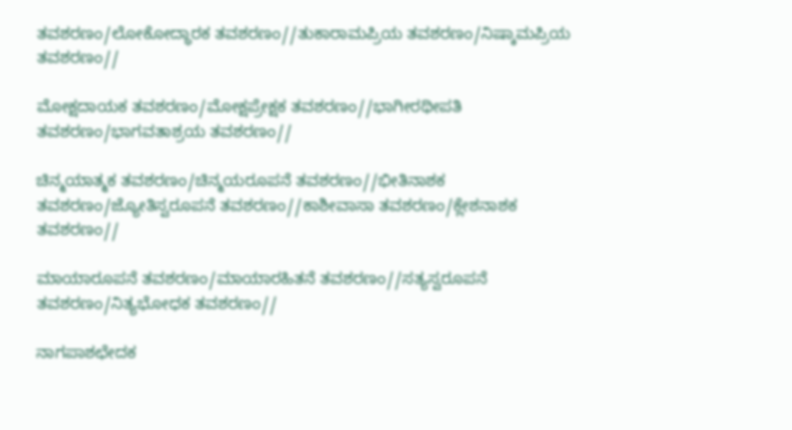ತವಶರಣಂ/ಲೋಕೋದ್ಧಾರಕ ತವಶರಣಂ//ತುಕಾರಾಮಪ್ರಿಯ ತವಶರಣಂ/ನಿಷ್ಕಾಮಪ್ರಿಯ ತವಶರಣಂ//

ಮೋಕ್ಷದಾಯಕ ತವಶರಣಂ/ಮೋಕ್ಷಪ್ರೇಕ್ಷಕ ತವಶರಣಂ//ಭಾಗೀರಥೀಪತಿ ತವಶರಣಂ/ಭಾಗವತಾಶ್ರಯ ತವಶರಣಂ//

ಚಿನ್ಮಯಾತ್ಮಕ ತವಶರಣಂ/ಚಿನ್ಮಯರೂಪನೆ ತವಶರಣಂ//ಭೀತಿನಾಶಕ ತವಶರಣಂ/ಜ್ಯೋತಿಸ್ವರೂಪನೆ ತವಶರಣಂ//ಕಾಶೀವಾಸಾ ತವಶರಣಂ/ಕ್ಲೇಶನಾಶಕ ತವಶರಣಂ//

ಮಾಯಾರೂಪನೆ ತವಶರಣಂ/ಮಾಯಾರಹಿತನೆ ತವಶರಣಂ//ಸತ್ಯಸ್ವರೂಪನೆ ತವಶರಣಂ/ನಿತ್ಯಭೋಧಕ ತವಶರಣಂ//

ನಾಗಪಾಶಛೇದಕ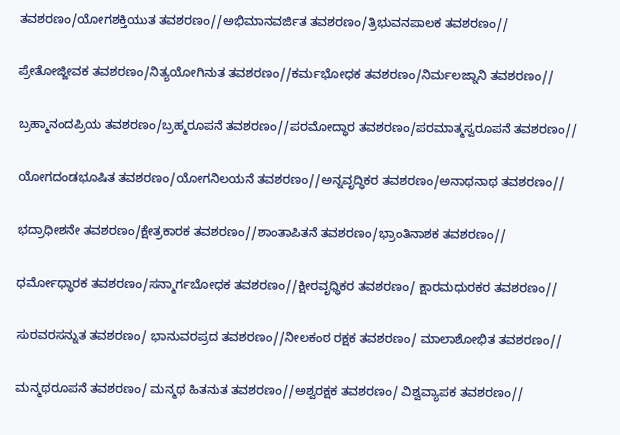ತವಶರಣಂ/ಯೋಗಶಕ್ತಿಯುತ ತವಶರಣಂ//ಅಭಿಮಾನವರ್ಜಿತ ತವಶರಣಂ/ತ್ರಿಭುವನಪಾಲಕ ತವಶರಣಂ//

ಪ್ರೇತೋಜ್ಜೀವಕ ತವಶರಣಂ/ನಿತ್ಯಯೋಗಿನುತ ತವಶರಣಂ//ಕರ್ಮಭೋಧಕ ತವಶರಣಂ/ನಿರ್ಮಲಜ್ನಾನಿ ತವಶರಣಂ//

ಬ್ರಹ್ಮಾನಂದಪ್ರಿಯ ತವಶರಣಂ/ಬ್ರಹ್ಮರೂಪನೆ ತವಶರಣಂ//ಪರಮೋದ್ಧಾರ ತವಶರಣಂ/ಪರಮಾತ್ಮಸ್ವರೂಪನೆ ತವಶರಣಂ//

ಯೋಗದಂಡಭೂಷಿತ ತವಶರಣಂ/ಯೋಗನಿಲಯನೆ ತವಶರಣಂ//ಅನ್ನವೃದ್ಧಿಕರ ತವಶರಣಂ/ಅನಾಥನಾಥ ತವಶರಣಂ//

ಭದ್ರಾಧೀಶನೇ ತವಶರಣಂ/ಕ್ಷೇತ್ರಕಾರಕ ತವಶರಣಂ//ಶಾಂತಾಪಿತನೆ ತವಶರಣಂ/ಭ್ರಾಂತಿನಾಶಕ ತವಶರಣಂ//

ಧರ್ಮೋಧ್ಧಾರಕ ತವಶರಣಂ/ಸನ್ಮಾರ್ಗಬೋಧಕ ತವಶರಣಂ//ಕ್ಷೀರವೃಧ್ಧಿಕರ ತವಶರಣಂ/ ಕ್ಷಾರಮಧುರಕರ ತವಶರಣಂ//

ಸುರವರಸನ್ನುತ ತವಶರಣಂ/ ಭಾನುವರಪ್ರದ ತವಶರಣಂ//ನೀಲಕಂಠ ರಕ್ಷಕ ತವಶರಣಂ/ ಮಾಲಾಶೋಭಿತ ತವಶರಣಂ//

ಮನ್ಮಥರೂಪನೆ ತವಶರಣಂ/ ಮನ್ಮಥ ಹಿತನುತ ತವಶರಣಂ//ಅಶ್ವರಕ್ಷಕ ತವಶರಣಂ/ ವಿಶ್ವವ್ಯಾಪಕ ತವಶರಣಂ//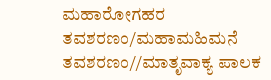ಮಹಾರೋಗಹರ ತವಶರಣಂ/ಮಹಾಮಹಿಮನೆ ತವಶರಣಂ//ಮಾತೃವಾಕ್ಯ ಪಾಲಕ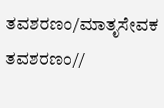ತವಶರಣಂ/ಮಾತೃಸೇವಕ ತವಶರಣಂ//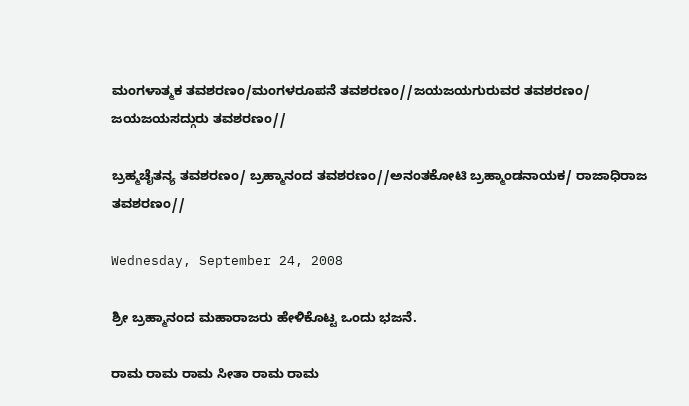ಮಂಗಳಾತ್ಮಕ ತವಶರಣಂ/ಮಂಗಳರೂಪನೆ ತವಶರಣಂ//ಜಯಜಯಗುರುವರ ತವಶರಣಂ/ ಜಯಜಯಸದ್ಗುರು ತವಶರಣಂ//

ಬ್ರಹ್ಮಚೈತನ್ಯ ತವಶರಣಂ/ ಬ್ರಹ್ಮಾನಂದ ತವಶರಣಂ//ಅನಂತಕೋಟಿ ಬ್ರಹ್ಮಾಂಡನಾಯಕ/ ರಾಜಾಧಿರಾಜ ತವಶರಣಂ//

Wednesday, September 24, 2008

ಶ್ರೀ ಬ್ರಹ್ಮಾನಂದ ಮಹಾರಾಜರು ಹೇಳಿಕೊಟ್ಟ ಒಂದು ಭಜನೆ.

ರಾಮ ರಾಮ ರಾಮ ಸೀತಾ ರಾಮ ರಾಮ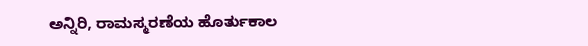ಅನ್ನಿರಿ, ರಾಮಸ್ಮರಣೆಯ ಹೊರ್ತುಕಾಲ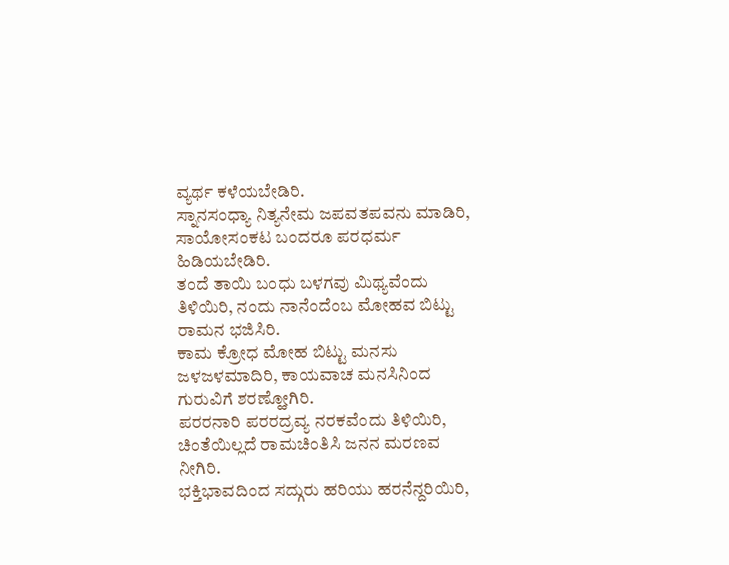ವ್ಯರ್ಥ ಕಳೆಯಬೇಡಿರಿ.
ಸ್ನಾನಸಂಧ್ಯಾ ನಿತ್ಯನೇಮ ಜಪವತಪವನು ಮಾಡಿರಿ, ಸಾಯೋಸಂಕಟ ಬಂದರೂ ಪರಧರ್ಮ ಹಿಡಿಯಬೇಡಿರಿ.
ತಂದೆ ತಾಯಿ ಬಂಧು ಬಳಗವು ಮಿಥ್ಯವೆಂದು ತಿಳಿಯಿರಿ, ನಂದು ನಾನೆಂದೆಂಬ ಮೋಹವ ಬಿಟ್ಟು ರಾಮನ ಭಜಿಸಿರಿ.
ಕಾಮ ಕ್ರೋಧ ಮೋಹ ಬಿಟ್ಟು ಮನಸು ಜಳಜಳಮಾದಿರಿ, ಕಾಯವಾಚ ಮನಸಿನಿಂದ ಗುರುವಿಗೆ ಶರಣ್ಹೋಗಿರಿ.
ಪರರನಾರಿ ಪರರದ್ರವ್ಯ ನರಕವೆಂದು ತಿಳಿಯಿರಿ, ಚಿಂತೆಯಿಲ್ಲದೆ ರಾಮಚಿಂತಿಸಿ ಜನನ ಮರಣವ ನೀಗಿರಿ.
ಭಕ್ತಿಭಾವದಿಂದ ಸದ್ಗುರು ಹರಿಯು ಹರನೆನ್ದರಿಯಿರಿ,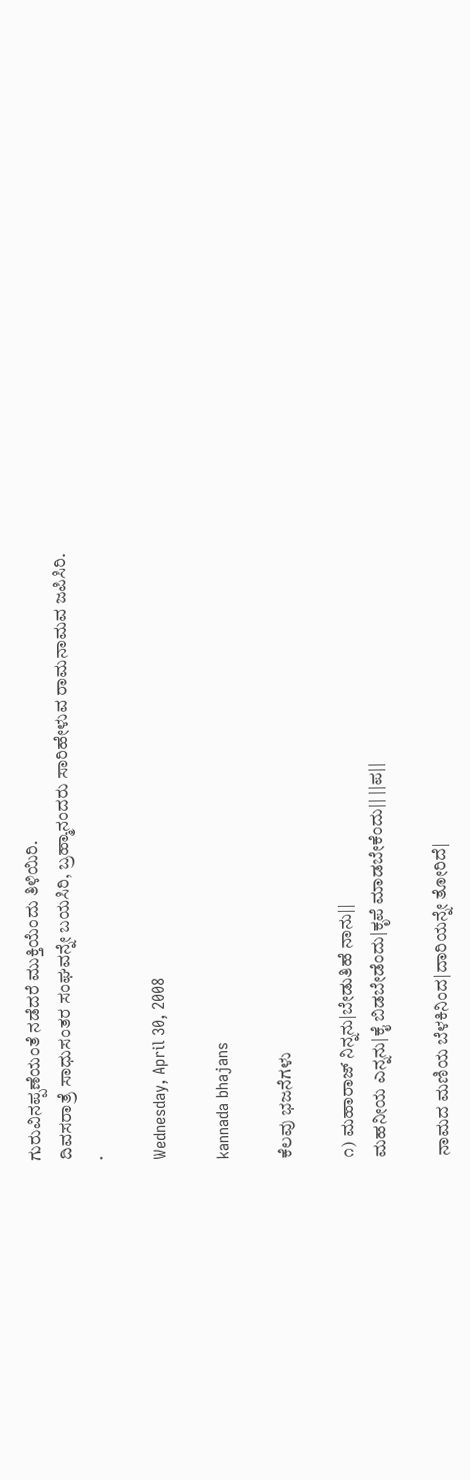ಗುರುವಿನಪ್ಪಣೆಯಂತೆ ನಡೆದರೆ ಮುಕ್ತಿಯೆಂದು ತಿಳಿಯಿರಿ.
ದಿವಸರಾತ್ರೆ ಸಾಧುಸಂತರ ಸಂಘವನ್ನೇ ಬಯಸಿರಿ, ಬ್ರಹ್ಮಾನಂದರು ಸಾರಿಹೇಳುವ ರಾಮನಾಮವ ಜಪಿಸಿರಿ.
.

Wednesday, April 30, 2008

kannada bhajans

ಕೆಲವು ಭಜನೆಗಳು

೧) ಮಹಾರಾಜ್ ನಿನ್ನನು|ಬೇಡುತಿಹೆ ನಾನು||
ಮಹನೀಯ ಎನ್ನನು|ಕೈ ಬಿಡಬೇಡೆಂದು|ಕೃಪೆ ಮಾಡಬೇಕೆಂದು|| ||ಪ||

ನಾಮದ ಮಣಿಯ ಬೆಳಕಿನಿಂದ|ದಾರಿಯನ್ನೇ ತೋರಿದೆ|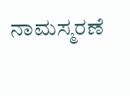ನಾಮಸ್ಮರಣೆ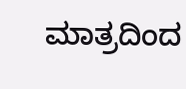ಮಾತ್ರದಿಂದ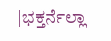|ಭಕ್ತರ್ನೆಲ್ಲಾ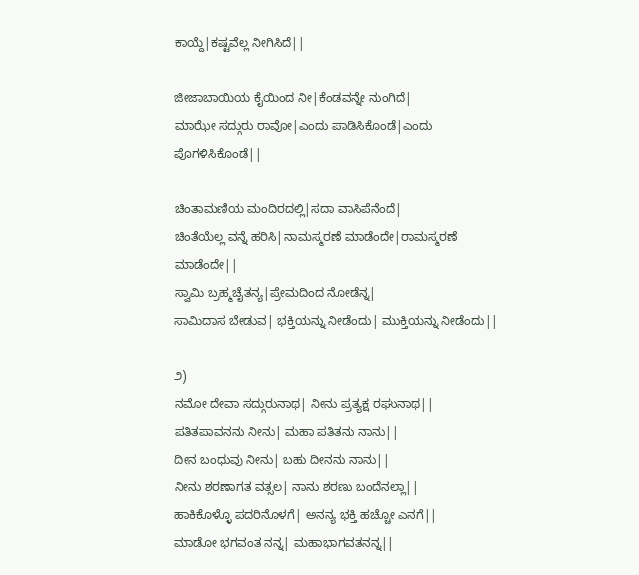ಕಾಯ್ದೆ|ಕಷ್ಟವೆಲ್ಲ ನೀಗಿಸಿದೆ||

ಜೀಜಾಬಾಯಿಯ ಕೈಯಿಂದ ನೀ|ಕೆಂಡವನ್ನೇ ನುಂಗಿದೆ|
ಮಾಝೇ ಸದ್ಗುರು ರಾವೋ|ಎಂದು ಪಾಡಿಸಿಕೊಂಡೆ|ಎಂದು ಪೊಗಳಿಸಿಕೊಂಡೆ||

ಚಿಂತಾಮಣಿಯ ಮಂದಿರದಲ್ಲಿ|ಸದಾ ವಾಸಿಪೆನೆಂದೆ|
ಚಿಂತೆಯೆಲ್ಲ ವನ್ನೆ ಹರಿಸಿ|ನಾಮಸ್ಮರಣೆ ಮಾಡೆಂದೇ|ರಾಮಸ್ಮರಣೆ ಮಾಡೆಂದೇ||
ಸ್ವಾಮಿ ಬ್ರಹ್ಮಚೈತನ್ಯ|ಪ್ರೇಮದಿಂದ ನೋಡೆನ್ನ|
ಸಾಮಿದಾಸ ಬೇಡುವ| ಭಕ್ತಿಯನ್ನು ನೀಡೆಂದು| ಮುಕ್ತಿಯನ್ನು ನೀಡೆಂದು||

೨)
ನಮೋ ದೇವಾ ಸದ್ಗುರುನಾಥ| ನೀನು ಪ್ರತ್ಯಕ್ಷ ರಘುನಾಥ||
ಪತಿತಪಾವನನು ನೀನು| ಮಹಾ ಪತಿತನು ನಾನು||
ದೀನ ಬಂಧುವು ನೀನು| ಬಹು ದೀನನು ನಾನು||
ನೀನು ಶರಣಾಗತ ವತ್ಸಲ| ನಾನು ಶರಣು ಬಂದೆನಲ್ಲಾ||
ಹಾಕಿಕೊಳ್ಳೊ ಪದರಿನೊಳಗೆ| ಅನನ್ಯ ಭಕ್ತಿ ಹಚ್ಚೋ ಎನಗೆ||
ಮಾಡೋ ಭಗವಂತ ನನ್ನ| ಮಹಾಭಾಗವತನನ್ನ||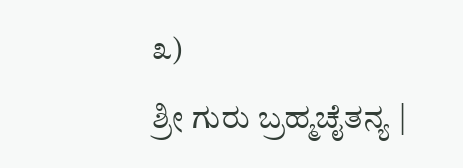೩)
ಶ್ರೀ ಗುರು ಬ್ರಹ್ಮಚೈತನ್ಯ |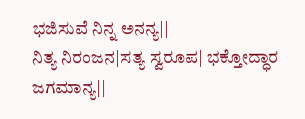ಭಜಿಸುವೆ ನಿನ್ನ ಅನನ್ಯ||
ನಿತ್ಯ ನಿರಂಜನ|ಸತ್ಯ ಸ್ವರೂಪ| ಭಕ್ತೋದ್ಧಾರ ಜಗಮಾನ್ಯ||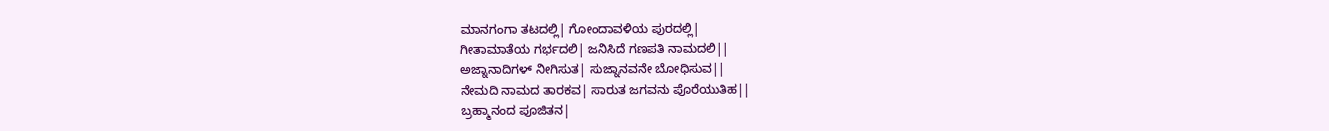ಮಾನಗಂಗಾ ತಟದಲ್ಲಿ| ಗೋಂದಾವಳಿಯ ಪುರದಲ್ಲಿ|
ಗೀತಾಮಾತೆಯ ಗರ್ಭದಲಿ| ಜನಿಸಿದೆ ಗಣಪತಿ ನಾಮದಲಿ||
ಅಜ್ನಾನಾದಿಗಳ್ ನೀಗಿಸುತ| ಸುಜ್ನಾನವನೇ ಬೋಧಿಸುವ||
ನೇಮದಿ ನಾಮದ ತಾರಕವ| ಸಾರುತ ಜಗವನು ಪೊರೆಯುತಿಹ||
ಬ್ರಹ್ಮಾನಂದ ಪೂಜಿತನ|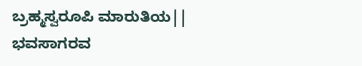ಬ್ರಹ್ಮಸ್ವರೂಪಿ ಮಾರುತಿಯ||
ಭವಸಾಗರವ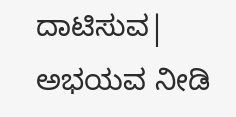ದಾಟಿಸುವ| ಅಭಯವ ನೀಡಿ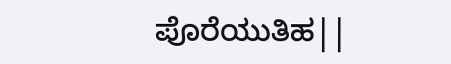ಪೊರೆಯುತಿಹ||